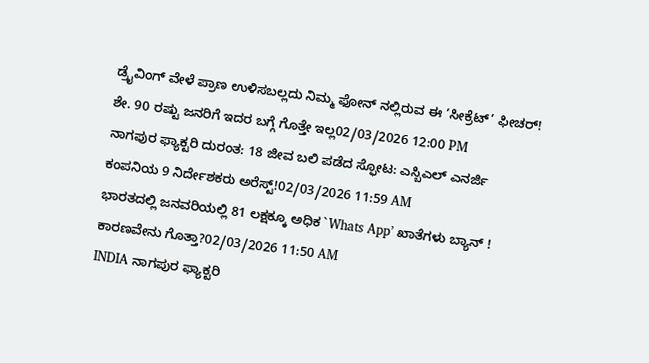ಡ್ರೈವಿಂಗ್ ವೇಳೆ ಪ್ರಾಣ ಉಳಿಸಬಲ್ಲದು ನಿಮ್ಮ ಫೋನ್ ನಲ್ಲಿರುವ ಈ ‘ಸೀಕ್ರೆಟ್’ ಫೀಚರ್! ಶೇ. 90 ರಷ್ಟು ಜನರಿಗೆ ಇದರ ಬಗ್ಗೆ ಗೊತ್ತೇ ಇಲ್ಲ02/03/2026 12:00 PM
ನಾಗಪುರ ಫ್ಯಾಕ್ಟರಿ ದುರಂತ: 18 ಜೀವ ಬಲಿ ಪಡೆದ ಸ್ಫೋಟ: ಎಸ್ಬಿಎಲ್ ಎನರ್ಜಿ ಕಂಪನಿಯ 9 ನಿರ್ದೇಶಕರು ಅರೆಸ್ಟ್!02/03/2026 11:59 AM
ಭಾರತದಲ್ಲಿ ಜನವರಿಯಲ್ಲಿ 81 ಲಕ್ಷಕ್ಕೂ ಅಧಿಕ `Whats App’ ಖಾತೆಗಳು ಬ್ಯಾನ್ ! ಕಾರಣವೇನು ಗೊತ್ತಾ?02/03/2026 11:50 AM
INDIA ನಾಗಪುರ ಫ್ಯಾಕ್ಟರಿ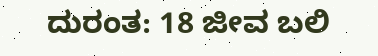ದುರಂತ: 18 ಜೀವ ಬಲಿ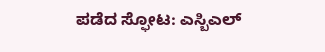ಪಡೆದ ಸ್ಫೋಟ: ಎಸ್ಬಿಎಲ್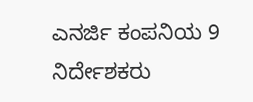ಎನರ್ಜಿ ಕಂಪನಿಯ 9 ನಿರ್ದೇಶಕರು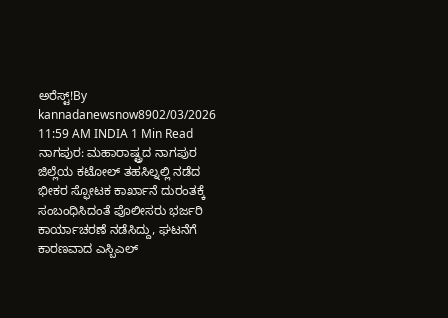ಅರೆಸ್ಟ್!By kannadanewsnow8902/03/2026 11:59 AM INDIA 1 Min Read ನಾಗಪುರ: ಮಹಾರಾಷ್ಟ್ರದ ನಾಗಪುರ ಜಿಲ್ಲೆಯ ಕಟೋಲ್ ತಹಸಿಲ್ನಲ್ಲಿ ನಡೆದ ಭೀಕರ ಸ್ಫೋಟಕ ಕಾರ್ಖಾನೆ ದುರಂತಕ್ಕೆ ಸಂಬಂಧಿಸಿದಂತೆ ಪೊಲೀಸರು ಭರ್ಜರಿ ಕಾರ್ಯಾಚರಣೆ ನಡೆಸಿದ್ದು, ಘಟನೆಗೆ ಕಾರಣವಾದ ಎಸ್ಬಿಎಲ್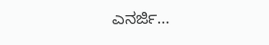ಎನರ್ಜಿ…